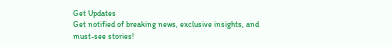Get Updates
Get notified of breaking news, exclusive insights, and must-see stories!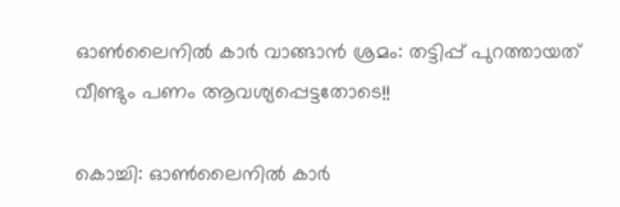ഓൺലൈനിൽ കാർ വാങ്ങാൻ ശ്രമം: തട്ടിപ്പ് പുറത്തായത് വീണ്ടും പണം ആവശ്യപ്പെട്ടതോടെ!!

കൊച്ചി: ഓൺലൈനിൽ കാർ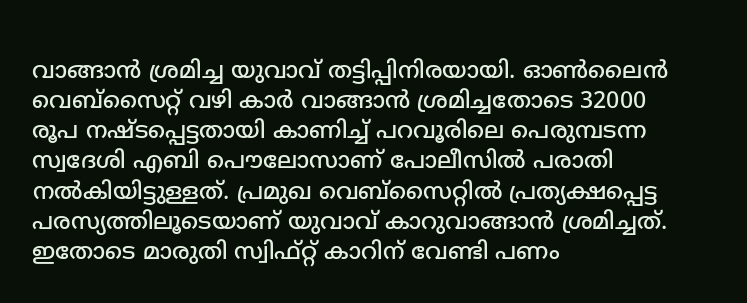വാങ്ങാൻ ശ്രമിച്ച യുവാവ് തട്ടിപ്പിനിരയായി. ഓൺലൈൻ വെബ്സൈറ്റ് വഴി കാർ വാങ്ങാൻ ശ്രമിച്ചതോടെ 32000 രൂപ നഷ്ടപ്പെട്ടതായി കാണിച്ച് പറവൂരിലെ പെരുമ്പടന്ന സ്വദേശി എബി പൌലോസാണ് പോലീസിൽ പരാതി നൽകിയിട്ടുള്ളത്. പ്രമുഖ വെബ്സൈറ്റിൽ പ്രത്യക്ഷപ്പെട്ട പരസ്യത്തിലൂടെയാണ് യുവാവ് കാറുവാങ്ങാൻ ശ്രമിച്ചത്. ഇതോടെ മാരുതി സ്വിഫ്റ്റ് കാറിന് വേണ്ടി പണം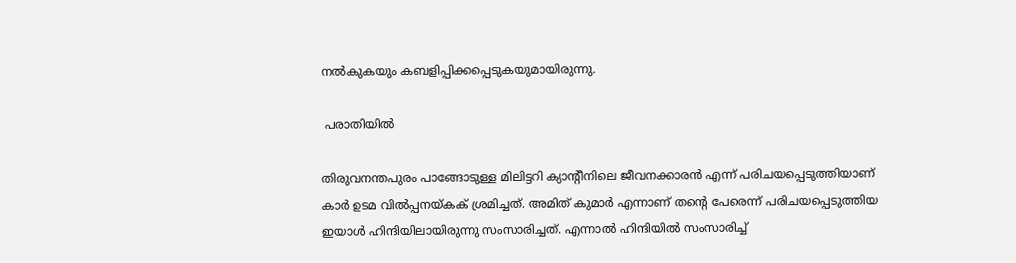നൽകുകയും കബളിപ്പിക്കപ്പെടുകയുമായിരുന്നു.

 പരാതിയിൽ

തിരുവനന്തപുരം പാങ്ങോടുള്ള മിലിട്ടറി ക്യാന്റീനിലെ ജീവനക്കാരൻ എന്ന് പരിചയപ്പെടുത്തിയാണ് കാർ ഉടമ വിൽപ്പനയ്കക് ശ്രമിച്ചത്. അമിത് കുമാർ എന്നാണ് തന്റെ പേരെന്ന് പരിചയപ്പെടുത്തിയ ഇയാൾ ഹിന്ദിയിലായിരുന്നു സംസാരിച്ചത്. എന്നാൽ ഹിന്ദിയിൽ സംസാരിച്ച്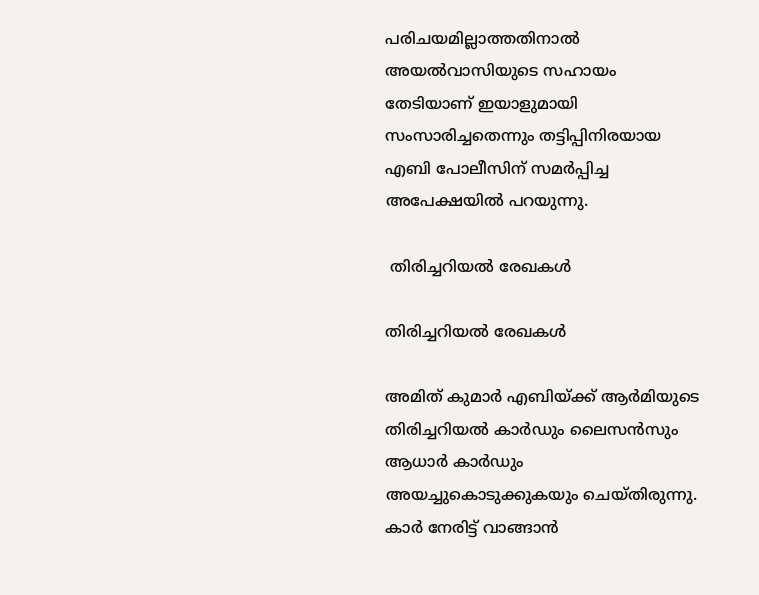പരിചയമില്ലാത്തതിനാൽ അയൽവാസിയുടെ സഹായം തേടിയാണ് ഇയാളുമായി സംസാരിച്ചതെന്നും തട്ടിപ്പിനിരയായ എബി പോലീസിന് സമർപ്പിച്ച അപേക്ഷയിൽ പറയുന്നു.

 തിരിച്ചറിയൽ രേഖകൾ

തിരിച്ചറിയൽ രേഖകൾ

അമിത് കുമാർ എബിയ്ക്ക് ആർമിയുടെ തിരിച്ചറിയൽ കാർഡും ലൈസൻസും ആധാർ കാർഡും അയച്ചുകൊടുക്കുകയും ചെയ്തിരുന്നു. കാർ നേരിട്ട് വാങ്ങാൻ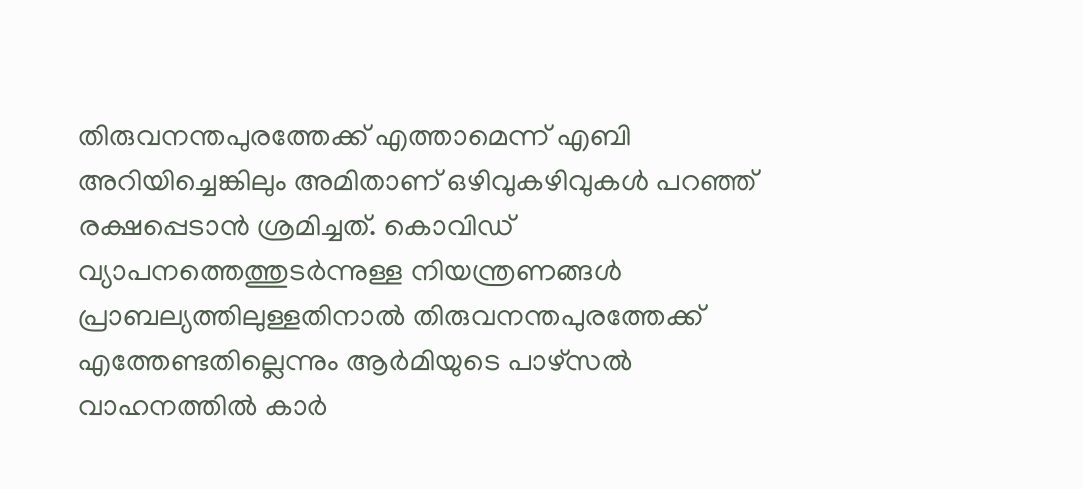തിരുവനന്തപുരത്തേക്ക് എത്താമെന്ന് എബി അറിയിച്ചെങ്കിലും അമിതാണ് ഒഴിവുകഴിവുകൾ പറഞ്ഞ് രക്ഷപ്പെടാൻ ശ്രമിച്ചത്. കൊവിഡ് വ്യാപനത്തെത്തുടർന്നുള്ള നിയന്ത്രണങ്ങൾ പ്രാബല്യത്തിലുള്ളതിനാൽ തിരുവനന്തപുരത്തേക്ക് എത്തേണ്ടതില്ലെന്നും ആർമിയുടെ പാഴ്സൽ വാഹനത്തിൽ കാർ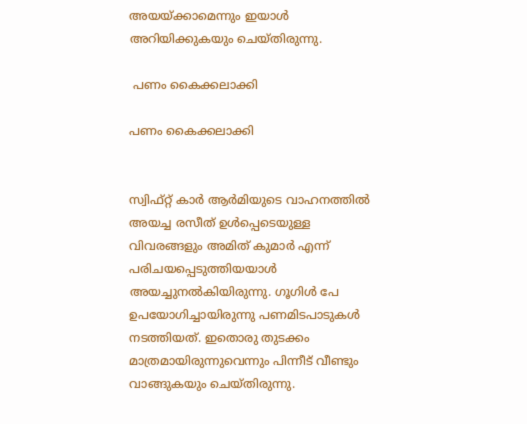അയയ്ക്കാമെന്നും ഇയാൾ അറിയിക്കുകയും ചെയ്തിരുന്നു.

 പണം കൈക്കലാക്കി

പണം കൈക്കലാക്കി


സ്വിഫ്റ്റ് കാർ ആർമിയുടെ വാഹനത്തിൽ അയച്ച രസീത് ഉൾപ്പെടെയുള്ള വിവരങ്ങളും അമിത് കുമാർ എന്ന് പരിചയപ്പെടുത്തിയയാൾ അയച്ചുനൽകിയിരുന്നു. ഗൂഗിൾ പേ ഉപയോഗിച്ചായിരുന്നു പണമിടപാടുകൾ നടത്തിയത്. ഇതൊരു തുടക്കം മാത്രമായിരുന്നുവെന്നും പിന്നീട് വീണ്ടും വാങ്ങുകയും ചെയ്തിരുന്നു.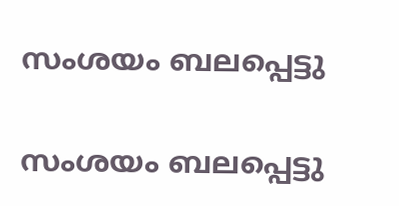സംശയം ബലപ്പെട്ടു

സംശയം ബലപ്പെട്ടു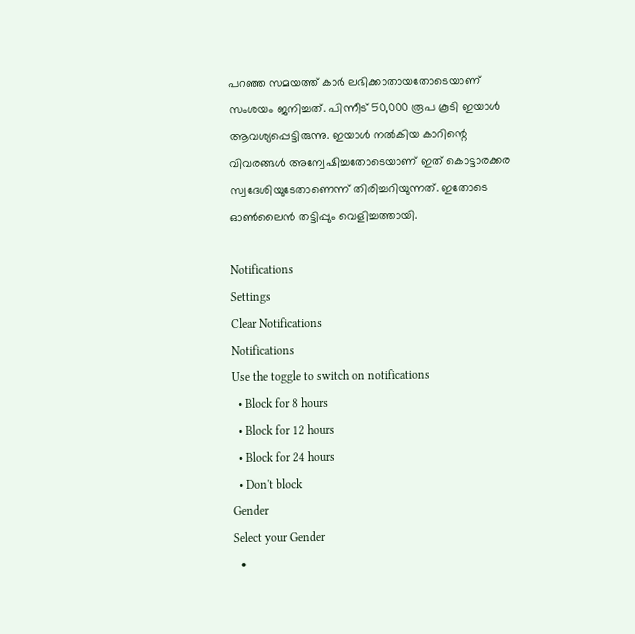പറഞ്ഞ സമയത്ത് കാർ ലഭിക്കാതായതോടെയാണ് സംശയം ജനിച്ചത്. പിന്നീട് 50,000 രൂപ കൂടി ഇയാൾ ആവശ്യപ്പെട്ടിരുന്നു. ഇയാൾ നൽകിയ കാറിന്റെ വിവരങ്ങൾ അന്വേഷിച്ചതോടെയാണ് ഇത് കൊട്ടാരക്കര സ്വദേശിയുടേതാണെന്ന് തിരിച്ചറിയുന്നത്. ഇതോടെ ഓൺലൈൻ തട്ടിപ്പും വെളിച്ചത്തായി.

Notifications
Settings
Clear Notifications
Notifications
Use the toggle to switch on notifications
  • Block for 8 hours
  • Block for 12 hours
  • Block for 24 hours
  • Don't block
Gender
Select your Gender
  •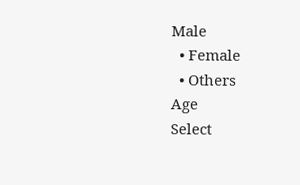Male
  • Female
  • Others
Age
Select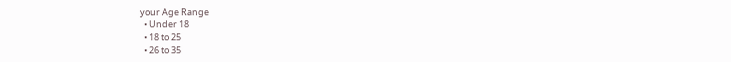your Age Range
  • Under 18
  • 18 to 25
  • 26 to 35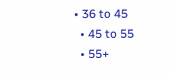• 36 to 45
  • 45 to 55
  • 55+